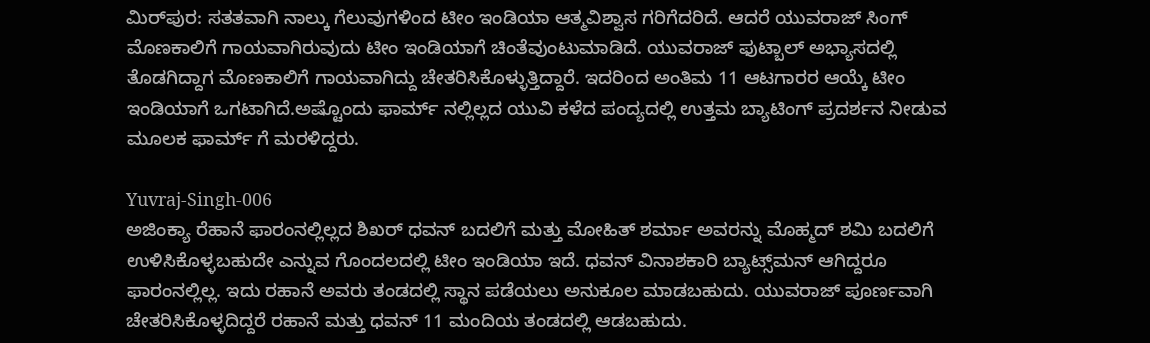ಮಿರ್‌ಪುರ: ಸತತವಾಗಿ ನಾಲ್ಕು ಗೆಲುವುಗಳಿಂದ ಟೀಂ ಇಂಡಿಯಾ ಆತ್ಮವಿಶ್ವಾಸ ಗರಿಗೆದರಿದೆ. ಆದರೆ ಯುವರಾಜ್ ಸಿಂಗ್ ಮೊಣಕಾಲಿಗೆ ಗಾಯವಾಗಿರುವುದು ಟೀಂ ಇಂಡಿಯಾಗೆ ಚಿಂತೆವುಂಟುಮಾಡಿದೆ. ಯುವರಾಜ್ ಫುಟ್ಬಾಲ್ ಅಭ್ಯಾಸದಲ್ಲಿ ತೊಡಗಿದ್ದಾಗ ಮೊಣಕಾಲಿಗೆ ಗಾಯವಾಗಿದ್ದು ಚೇತರಿಸಿಕೊಳ್ಳುತ್ತಿದ್ದಾರೆ. ಇದರಿಂದ ಅಂತಿಮ 11 ಆಟಗಾರರ ಆಯ್ಕೆ ಟೀಂ ಇಂಡಿಯಾಗೆ ಒಗಟಾಗಿದೆ.ಅಷ್ಟೊಂದು ಫಾರ್ಮ್ ನಲ್ಲಿಲ್ಲದ ಯುವಿ ಕಳೆದ ಪಂದ್ಯದಲ್ಲಿ ಉತ್ತಮ ಬ್ಯಾಟಿಂಗ್ ಪ್ರದರ್ಶನ ನೀಡುವ ಮೂಲಕ ಫಾರ್ಮ್ ಗೆ ಮರಳಿದ್ದರು.

Yuvraj-Singh-006
ಅಜಿಂಕ್ಯಾ ರೆಹಾನೆ ಫಾರಂನಲ್ಲಿಲ್ಲದ ಶಿಖರ್ ಧವನ್ ಬದಲಿಗೆ ಮತ್ತು ಮೋಹಿತ್ ಶರ್ಮಾ ಅವರನ್ನು ಮೊಹ್ಮದ್ ಶಮಿ ಬದಲಿಗೆ ಉಳಿಸಿಕೊಳ್ಳಬಹುದೇ ಎನ್ನುವ ಗೊಂದಲದಲ್ಲಿ ಟೀಂ ಇಂಡಿಯಾ ಇದೆ. ಧವನ್ ವಿನಾಶಕಾರಿ ಬ್ಯಾಟ್ಸ್‌ಮನ್ ಆಗಿದ್ದರೂ ಫಾರಂನಲ್ಲಿಲ್ಲ. ಇದು ರಹಾನೆ ಅವರು ತಂಡದಲ್ಲಿ ಸ್ಥಾನ ಪಡೆಯಲು ಅನುಕೂಲ ಮಾಡಬಹುದು. ಯುವರಾಜ್ ಪೂರ್ಣವಾಗಿ ಚೇತರಿಸಿಕೊಳ್ಳದಿದ್ದರೆ ರಹಾನೆ ಮತ್ತು ಧವನ್ 11 ಮಂದಿಯ ತಂಡದಲ್ಲಿ ಆಡಬಹುದು.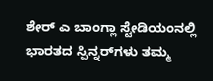ಶೇರ್ ಎ ಬಾಂಗ್ಲಾ ಸ್ಟೇಡಿಯಂನಲ್ಲಿ ಭಾರತದ ಸ್ಪಿನ್ನರ್‌ಗಳು ತಮ್ಮ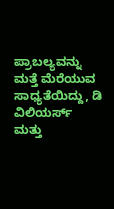ಪ್ರಾಬಲ್ಯವನ್ನು ಮತ್ತೆ ಮೆರೆಯುವ ಸಾಧ್ಯತೆಯಿದ್ದು, ಡಿ ವಿಲಿಯರ್ಸ್ ಮತ್ತು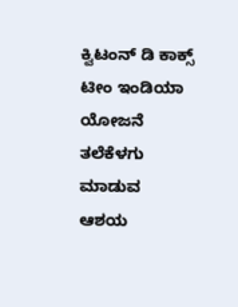ಕ್ವಿಟಂನ್ ಡಿ ಕಾಕ್ಸ್ ಟೀಂ ಇಂಡಿಯಾ ಯೋಜನೆ ತಲೆಕೆಳಗು ಮಾಡುವ ಆಶಯ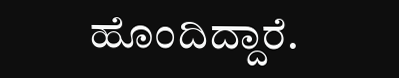ಹೊಂದಿದ್ದಾರೆ.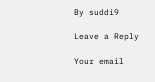By suddi9

Leave a Reply

Your email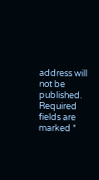address will not be published. Required fields are marked *